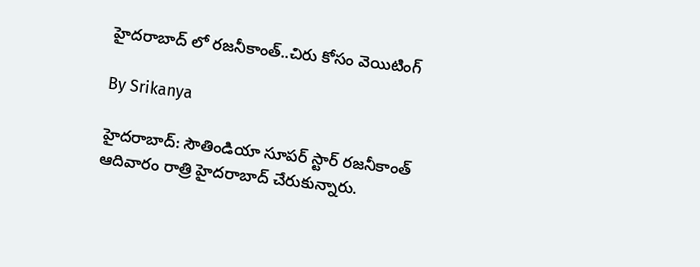హైదరాబాద్ లో రజనీకాంత్..చిరు కోసం వెయిటింగ్

By Srikanya

హైదరాబాద్‌: సౌతిండియా సూపర్ స్టార్ రజనీకాంత్‌ ఆదివారం రాత్రి హైదరాబాద్‌ చేరుకున్నారు.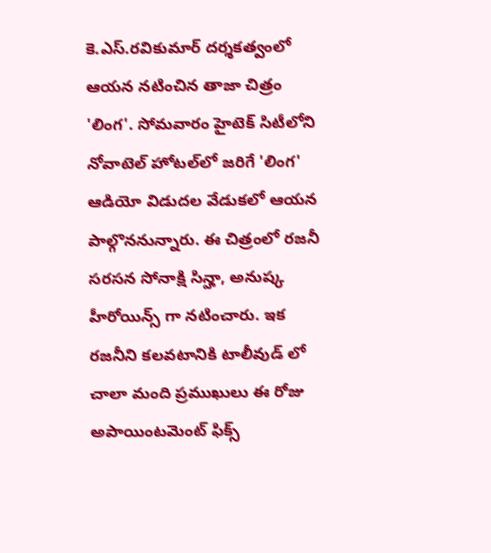కె.ఎస్‌.రవికుమార్‌ దర్శకత్వంలో ఆయన నటించిన తాజా చిత్రం 'లింగ'. సోమవారం హైటెక్‌ సిటీలోని నోవాటెల్‌ హోటల్‌లో జరిగే 'లింగ' ఆడియో విడుదల వేడుకలో ఆయన పాల్గొననున్నారు. ఈ చిత్రంలో రజనీ సరసన సోనాక్షి సిన్హా, అనుష్క హీరోయిన్స్ గా నటించారు. ఇక రజనీని కలవటానికి టాలీవుడ్ లో చాలా మంది ప్రముఖులు ఈ రోజు అపాయింటమెంట్ ఫిక్స్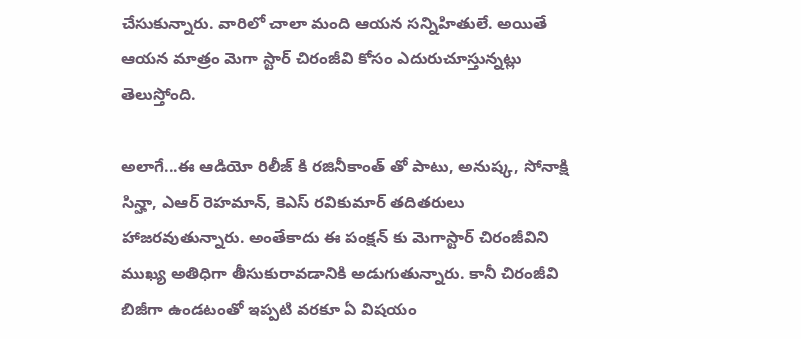చేసుకున్నారు. వారిలో చాలా మంది ఆయన సన్నిహితులే. అయితే ఆయన మాత్రం మెగా స్టార్ చిరంజీవి కోసం ఎదురుచూస్తున్నట్లు తెలుస్తోంది.

అలాగే...ఈ ఆడియో రిలీజ్ కి రజినీకాంత్ తో పాటు, అనుష్క, సోనాక్షి సిన్హా, ఎఆర్ రెహమాన్, కెఎస్ రవికుమార్ తదితరులు హాజరవుతున్నారు. అంతేకాదు ఈ పంక్షన్ కు మెగాస్టార్ చిరంజీవిని ముఖ్య అతిధిగా తీసుకురావడానికి అడుగుతున్నారు. కానీ చిరంజీవి బిజీగా ఉండటంతో ఇప్పటి వరకూ ఏ విషయం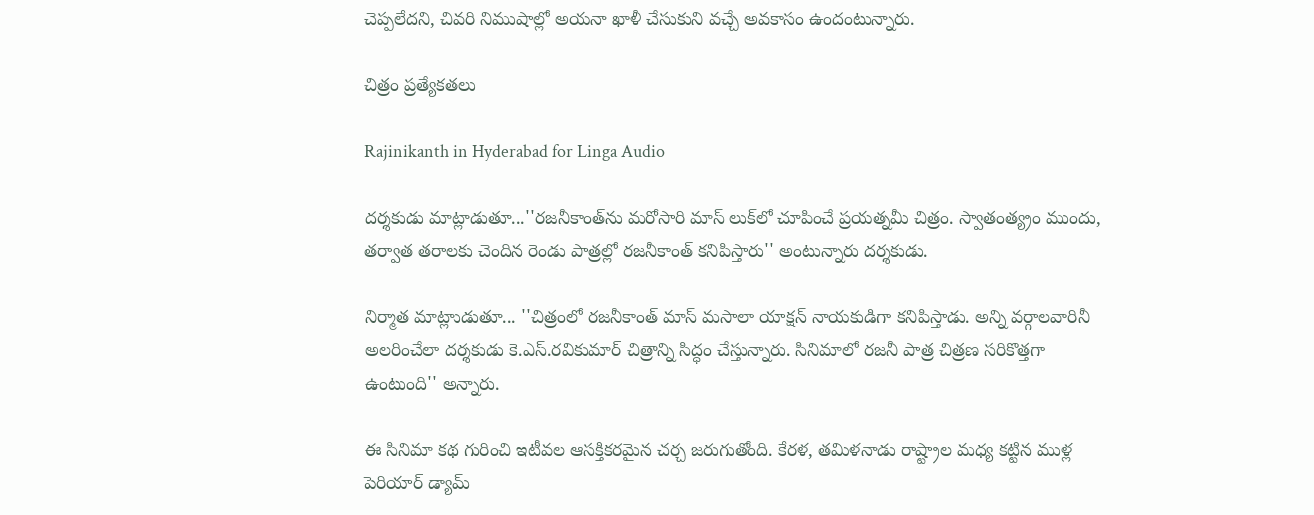చెప్పలేదని, చివరి నిముషాల్లో అయనా ఖాళీ చేసుకుని వచ్చే అవకాసం ఉందంటున్నారు.

చిత్రం ప్రత్యేకతలు

Rajinikanth in Hyderabad for Linga Audio

దర్శకుడు మాట్లాడుతూ...''రజనీకాంత్‌ను మరోసారి మాస్‌ లుక్‌లో చూపించే ప్రయత్నమీ చిత్రం. స్వాతంత్య్రం ముందు, తర్వాత తరాలకు చెందిన రెండు పాత్రల్లో రజనీకాంత్‌ కనిపిస్తారు'' అంటున్నారు దర్శకుడు.

నిర్మాత మాట్లాుడుతూ... ''చిత్రంలో రజనీకాంత్‌ మాస్‌ మసాలా యాక్షన్‌ నాయకుడిగా కనిపిస్తాడు. అన్ని వర్గాలవారినీ అలరించేలా దర్శకుడు కె.ఎస్‌.రవికుమార్‌ చిత్రాన్ని సిద్ధం చేస్తున్నారు. సినిమాలో రజనీ పాత్ర చిత్రణ సరికొత్తగా ఉంటుంది'' అన్నారు.

ఈ సినిమా కథ గురించి ఇటీవల ఆసక్తికరమైన చర్చ జరుగుతోంది. కేరళ, తమిళనాడు రాష్ట్రాల మధ్య కట్టిన ముళ్ల పెరియార్‌ డ్యామ్‌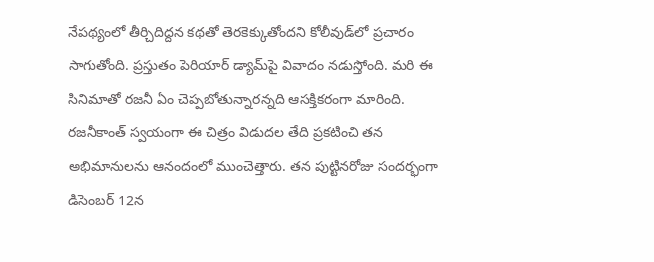నేపథ్యంలో తీర్చిదిద్దన కథతో తెరకెక్కుతోందని కోలీవుడ్‌లో ప్రచారం సాగుతోంది. ప్రస్తుతం పెరియార్‌ డ్యామ్‌పై వివాదం నడుస్తోంది. మరి ఈ సినిమాతో రజనీ ఏం చెప్పబోతున్నారన్నది ఆసక్తికరంగా మారింది. రజనీకాంత్ స్వయంగా ఈ చిత్రం విడుదల తేది ప్రకటించి తన అభిమానులను ఆనందంలో ముంచెత్తారు. తన పుట్టినరోజు సందర్భంగా డిసెంబర్ 12న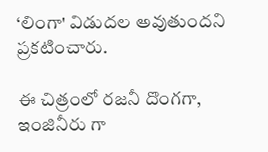‘లింగా' విడుదల అవుతుందని ప్రకటించారు.

ఈ చిత్రంలో రజనీ దొంగగా, ఇంజినీరు గా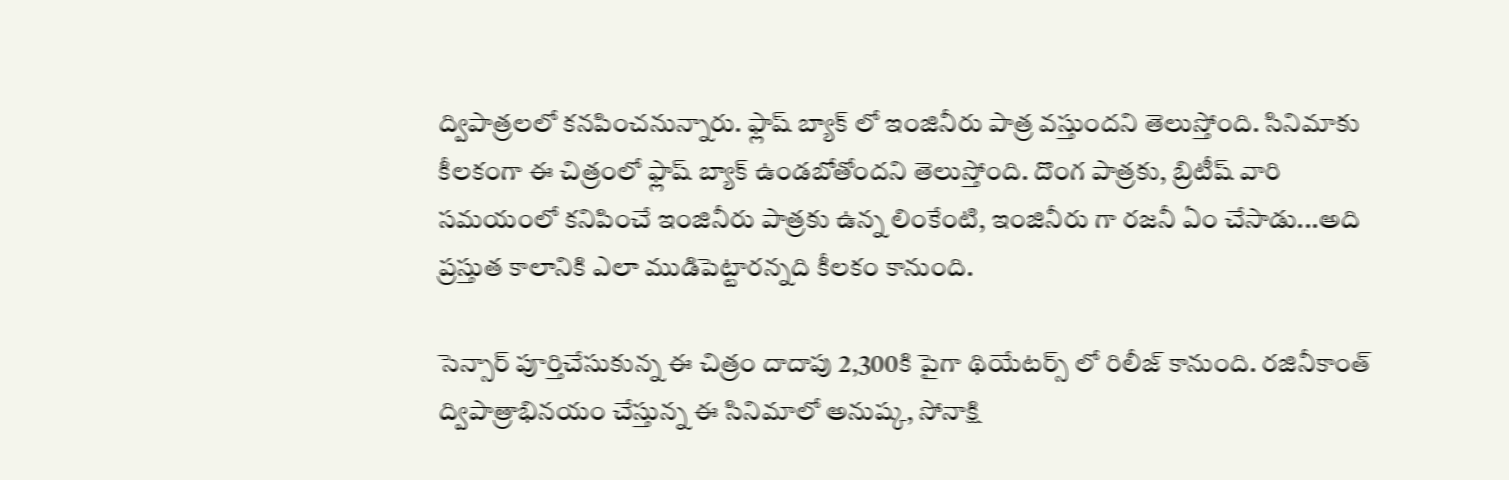ద్విపాత్రలలో కనపించనున్నారు. ఫ్లాష్ బ్యాక్ లో ఇంజినీరు పాత్ర వస్తుందని తెలుస్తోంది. సినిమాకు కీలకంగా ఈ చిత్రంలో ఫ్లాష్ బ్యాక్ ఉండబోతోందని తెలుస్తోంది. దొంగ పాత్రకు, బ్రిటీష్ వారి సమయంలో కనిపించే ఇంజినీరు పాత్రకు ఉన్న లింకేంటి, ఇంజినీరు గా రజనీ ఏం చేసాడు...అది ప్రస్తుత కాలానికి ఎలా ముడిపెట్టారన్నది కీలకం కానుంది.

సెన్సార్ పూర్తిచేసుకున్న ఈ చిత్రం దాదాపు 2,300కి పైగా థియేటర్స్ లో రిలీజ్ కానుంది. రజినీకాంత్ ద్విపాత్రాభినయం చేస్తున్న ఈ సినిమాలో అనుష్క, సోనాక్షి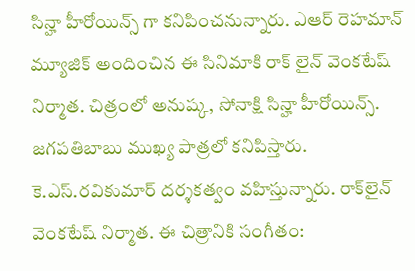సిన్హా హీరోయిన్స్ గా కనిపించనున్నారు. ఎఆర్ రెహమాన్ మ్యూజిక్ అందించిన ఈ సినిమాకి రాక్ లైన్ వెంకటేష్ నిర్మాత. చిత్రంలో అనుష్క, సోనాక్షి సిన్హా హీరోయిన్స్. జగపతిబాబు ముఖ్య పాత్రలో కనిపిస్తారు. కె.ఎస్‌.రవికుమార్‌ దర్శకత్వం వహిస్తున్నారు. రాక్‌లైన్‌ వెంకటేష్‌ నిర్మాత. ఈ చిత్రానికి సంగీతం: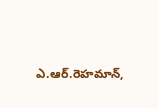ఎ.ఆర్‌.రెహమాన్‌,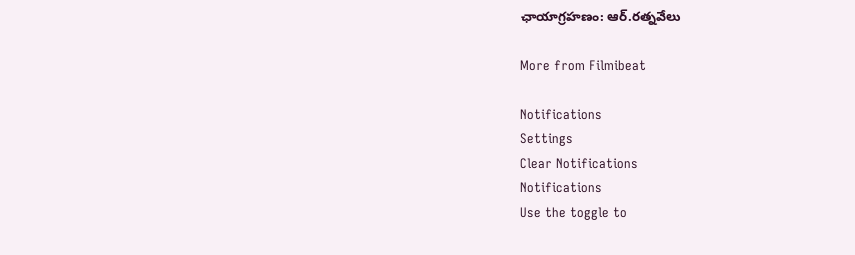ఛాయాగ్రహణం: ఆర్‌.రత్నవేలు

More from Filmibeat

Notifications
Settings
Clear Notifications
Notifications
Use the toggle to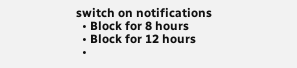switch on notifications
  • Block for 8 hours
  • Block for 12 hours
  •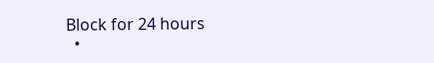Block for 24 hours
  •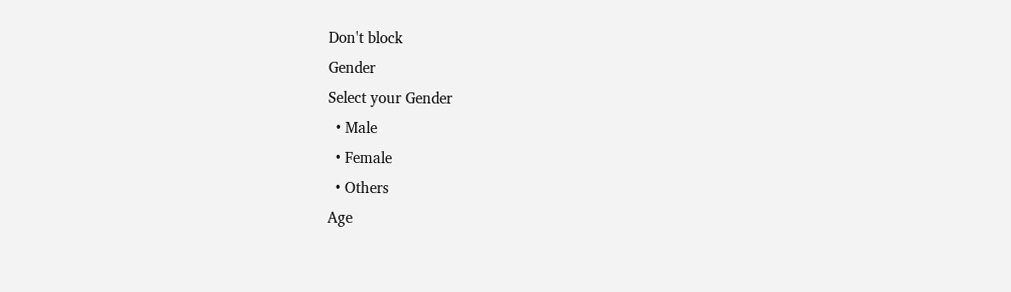Don't block
Gender
Select your Gender
  • Male
  • Female
  • Others
Age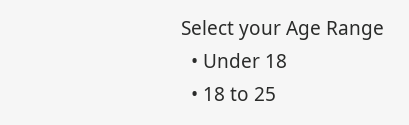Select your Age Range
  • Under 18
  • 18 to 25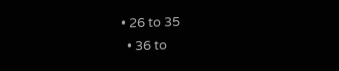• 26 to 35
  • 36 to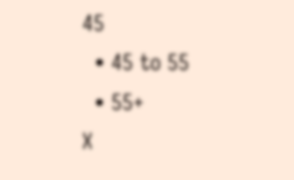45
  • 45 to 55
  • 55+
X